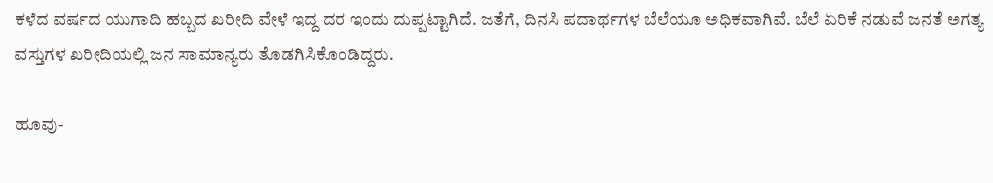ಕಳೆದ ವರ್ಷದ ಯುಗಾದಿ ಹಬ್ಬದ ಖರೀದಿ ವೇಳೆ ಇದ್ದ ದರ ಇಂದು ದುಪ್ಪಟ್ಟಾಗಿದೆ. ಜತೆಗೆ, ದಿನಸಿ ಪದಾರ್ಥಗಳ ಬೆಲೆಯೂ ಅಧಿಕವಾಗಿವೆ. ಬೆಲೆ ಏರಿಕೆ ನಡುವೆ ಜನತೆ ಅಗತ್ಯ ವಸ್ತುಗಳ ಖರೀದಿಯಲ್ಲಿ ಜನ ಸಾಮಾನ್ಯರು ತೊಡಗಿಸಿಕೊಂಡಿದ್ದರು.

ಹೂವು-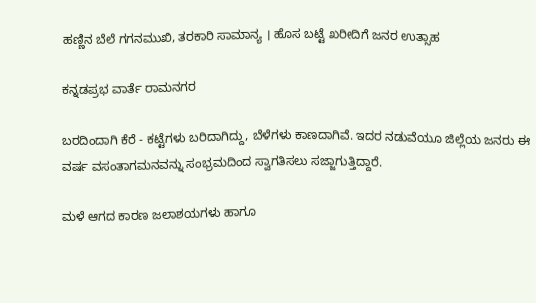ಹಣ್ಣಿನ ಬೆಲೆ ಗಗನಮುಖಿ, ತರಕಾರಿ ಸಾಮಾನ್ಯ । ಹೊಸ ಬಟ್ಟೆ ಖರೀದಿಗೆ ಜನರ ಉತ್ಸಾಹ

ಕನ್ನಡಪ್ರಭ ವಾರ್ತೆ ರಾಮನಗರ

ಬರದಿಂದಾಗಿ ಕೆರೆ - ಕಟ್ಟೆಗಳು ಬರಿದಾಗಿದ್ದು, ಬೆಳೆಗಳು ಕಾಣದಾಗಿವೆ. ಇದರ ನಡುವೆಯೂ ಜಿಲ್ಲೆಯ ಜನರು ಈ ವರ್ಷ ವಸಂತಾಗಮನವನ್ನು ಸಂಭ್ರಮದಿಂದ ಸ್ವಾಗತಿಸಲು ಸಜ್ಜಾಗುತ್ತಿದ್ದಾರೆ.

ಮಳೆ ಆಗದ ಕಾರಣ ಜಲಾಶಯಗಳು ಹಾಗೂ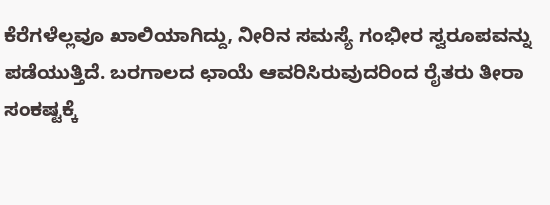ಕೆರೆಗಳೆಲ್ಲವೂ ಖಾಲಿಯಾಗಿದ್ದು, ನೀರಿನ ಸಮಸ್ಯೆ ಗಂಭೀರ ಸ್ವರೂಪವನ್ನು ಪಡೆಯುತ್ತಿದೆ. ಬರಗಾಲದ ಛಾಯೆ ಆವರಿಸಿರುವುದರಿಂದ ರೈತರು ತೀರಾ ಸಂಕಷ್ಟಕ್ಕೆ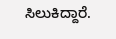ಸಿಲುಕಿದ್ದಾರೆ.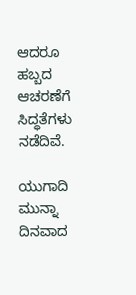ಆದರೂ ಹಬ್ಬದ ಆಚರಣೆಗೆ ಸಿದ್ಧತೆಗಳು ನಡೆದಿವೆ.

ಯುಗಾದಿ ಮುನ್ನಾ ದಿನವಾದ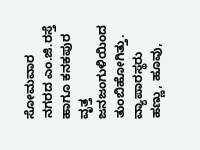ಸೋಮವಾರ ನಗರದ ಎಂ.ಜಿ.ರಸ್ತೆ ಹಾಗೂ ಕನಕಪುರ ವೃತ್ತ ಜನಜಂಗುಳಿಯಿಂದ ತುಂಬಿಹೋಗಿತ್ತು. ವ್ಯಾಪಾರಸ್ಥರು ಹಣ್ಣು, ಹೂವು,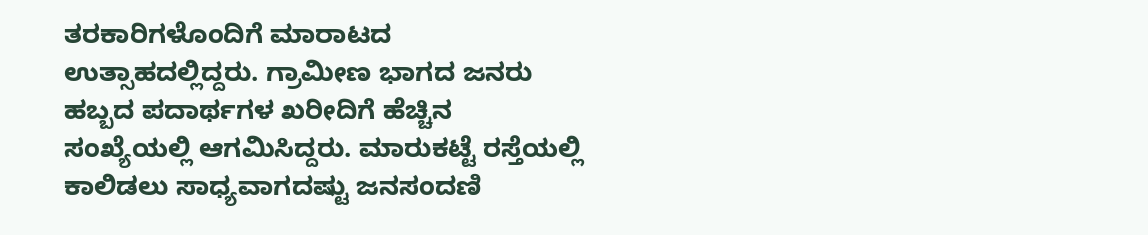ತರಕಾರಿಗಳೊಂದಿಗೆ ಮಾರಾಟದ ಉತ್ಸಾಹದಲ್ಲಿದ್ದರು. ಗ್ರಾಮೀಣ ಭಾಗದ ಜನರು ಹಬ್ಬದ ಪದಾರ್ಥಗಳ ಖರೀದಿಗೆ ಹೆಚ್ಚಿನ ಸಂಖ್ಯೆಯಲ್ಲಿ ಆಗಮಿಸಿದ್ದರು. ಮಾರುಕಟ್ಟೆ ರಸ್ತೆಯಲ್ಲಿ ಕಾಲಿಡಲು ಸಾಧ್ಯವಾಗದಷ್ಟು ಜನಸಂದಣಿ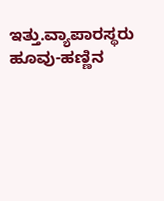ಇತ್ತು.ವ್ಯಾಪಾರಸ್ಥರು ಹೂವು-ಹಣ್ಣಿನ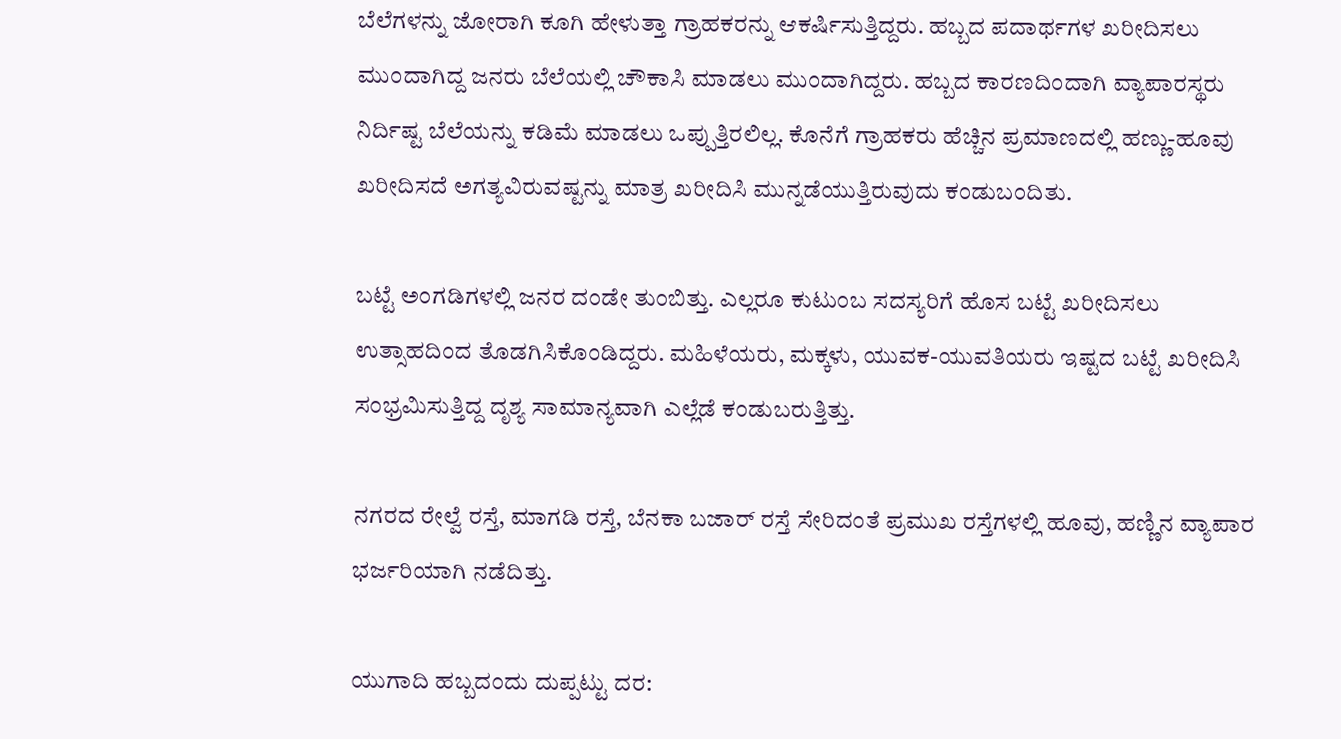ಬೆಲೆಗಳನ್ನು ಜೋರಾಗಿ ಕೂಗಿ ಹೇಳುತ್ತಾ ಗ್ರಾಹಕರನ್ನು ಆಕರ್ಷಿಸುತ್ತಿದ್ದರು. ಹಬ್ಬದ ಪದಾರ್ಥಗಳ ಖರೀದಿಸಲು ಮುಂದಾಗಿದ್ದ ಜನರು ಬೆಲೆಯಲ್ಲಿ ಚೌಕಾಸಿ ಮಾಡಲು ಮುಂದಾಗಿದ್ದರು. ಹಬ್ಬದ ಕಾರಣದಿಂದಾಗಿ ವ್ಯಾಪಾರಸ್ಥರು ನಿರ್ದಿಷ್ಟ ಬೆಲೆಯನ್ನು ಕಡಿಮೆ ಮಾಡಲು ಒಪ್ಪುತ್ತಿರಲಿಲ್ಲ. ಕೊನೆಗೆ ಗ್ರಾಹಕರು ಹೆಚ್ಚಿನ ಪ್ರಮಾಣದಲ್ಲಿ ಹಣ್ಣು-ಹೂವು ಖರೀದಿಸದೆ ಅಗತ್ಯವಿರುವಷ್ಟನ್ನು ಮಾತ್ರ ಖರೀದಿಸಿ ಮುನ್ನಡೆಯುತ್ತಿರುವುದು ಕಂಡುಬಂದಿತು.

ಬಟ್ಟೆ ಅಂಗಡಿಗಳಲ್ಲಿ ಜನರ ದಂಡೇ ತುಂಬಿತ್ತು. ಎಲ್ಲರೂ ಕುಟುಂಬ ಸದಸ್ಯರಿಗೆ ಹೊಸ ಬಟ್ಟೆ ಖರೀದಿಸಲು ಉತ್ಸಾಹದಿಂದ ತೊಡಗಿಸಿಕೊಂಡಿದ್ದರು. ಮಹಿಳೆಯರು, ಮಕ್ಕಳು, ಯುವಕ-ಯುವತಿಯರು ಇಷ್ಟದ ಬಟ್ಟೆ ಖರೀದಿಸಿ ಸಂಭ್ರಮಿಸುತ್ತಿದ್ದ ದೃಶ್ಯ ಸಾಮಾನ್ಯವಾಗಿ ಎಲ್ಲೆಡೆ ಕಂಡುಬರುತ್ತಿತ್ತು.

ನಗರದ ರೇಲ್ವೆ ರಸ್ತೆ, ಮಾಗಡಿ ರಸ್ತೆ, ಬೆನಕಾ ಬಜಾರ್ ರಸ್ತೆ ಸೇರಿದಂತೆ ಪ್ರಮುಖ ರಸ್ತೆಗಳಲ್ಲಿ ಹೂವು, ಹಣ್ಣಿನ ವ್ಯಾಪಾರ ಭರ್ಜರಿಯಾಗಿ ನಡೆದಿತ್ತು.

ಯುಗಾದಿ ಹಬ್ಬದಂದು ದುಪ್ಪಟ್ಟು ದರ: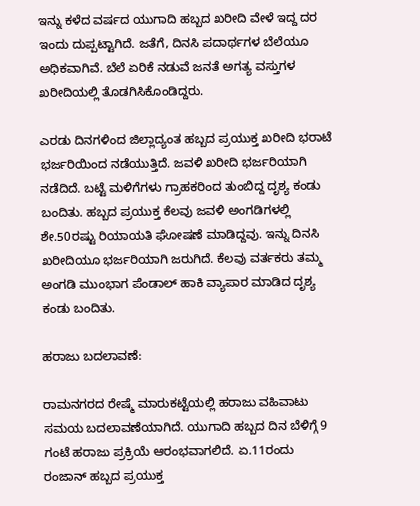ಇನ್ನು ಕಳೆದ ವರ್ಷದ ಯುಗಾದಿ ಹಬ್ಬದ ಖರೀದಿ ವೇಳೆ ಇದ್ದ ದರ ಇಂದು ದುಪ್ಪಟ್ಟಾಗಿದೆ. ಜತೆಗೆ, ದಿನಸಿ ಪದಾರ್ಥಗಳ ಬೆಲೆಯೂ ಅಧಿಕವಾಗಿವೆ. ಬೆಲೆ ಏರಿಕೆ ನಡುವೆ ಜನತೆ ಅಗತ್ಯ ವಸ್ತುಗಳ ಖರೀದಿಯಲ್ಲಿ ತೊಡಗಿಸಿಕೊಂಡಿದ್ದರು.

ಎರಡು ದಿನಗಳಿಂದ ಜಿಲ್ಲಾದ್ಯಂತ ಹಬ್ಬದ ಪ್ರಯುಕ್ತ ಖರೀದಿ ಭರಾಟೆ ಭರ್ಜರಿಯಿಂದ ನಡೆಯುತ್ತಿದೆ. ಜವಳಿ ಖರೀದಿ ಭರ್ಜರಿಯಾಗಿ ನಡೆದಿದೆ. ಬಟ್ಟೆ ಮಳಿಗೆಗಳು ಗ್ರಾಹಕರಿಂದ ತುಂಬಿದ್ದ ದೃಶ್ಯ ಕಂಡು ಬಂದಿತು. ಹಬ್ಬದ ಪ್ರಯುಕ್ತ ಕೆಲವು ಜವಳಿ ಅಂಗಡಿಗಳಲ್ಲಿ ಶೇ.50ರಷ್ಟು ರಿಯಾಯತಿ ಘೋಷಣೆ ಮಾಡಿದ್ದವು. ಇನ್ನು ದಿನಸಿ ಖರೀದಿಯೂ ಭರ್ಜರಿಯಾಗಿ ಜರುಗಿದೆ. ಕೆಲವು ವರ್ತಕರು ತಮ್ಮ ಅಂಗಡಿ ಮುಂಭಾಗ ಪೆಂಡಾಲ್ ಹಾಕಿ ವ್ಯಾಪಾರ ಮಾಡಿದ ದೃಶ್ಯ ಕಂಡು ಬಂದಿತು.

ಹರಾಜು ಬದಲಾವಣೆ:

ರಾಮನಗರದ ರೇಷ್ಮೆ ಮಾರುಕಟ್ಟೆಯಲ್ಲಿ ಹರಾಜು ವಹಿವಾಟು ಸಮಯ ಬದಲಾವಣೆಯಾಗಿದೆ. ಯುಗಾದಿ ಹಬ್ಬದ ದಿನ ಬೆಳಿಗ್ಗೆ 9 ಗಂಟೆ ಹರಾಜು ಪ್ರಕ್ರಿಯೆ ಆರಂಭವಾಗಲಿದೆ. ಏ.11ರಂದು ರಂಜಾನ್ ಹಬ್ಬದ ಪ್ರಯುಕ್ತ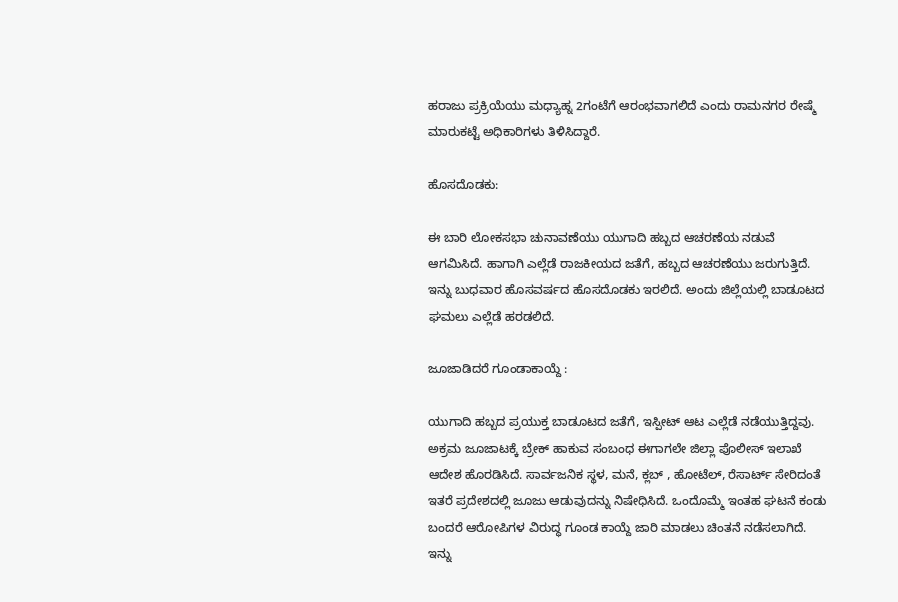ಹರಾಜು ಪ್ರಕ್ರಿಯೆಯು ಮಧ್ಯಾಹ್ನ 2ಗಂಟೆಗೆ ಆರಂಭವಾಗಲಿದೆ ಎಂದು ರಾಮನಗರ ರೇಷ್ಮೆ ಮಾರುಕಟ್ಟೆ ಅಧಿಕಾರಿಗಳು ತಿಳಿಸಿದ್ದಾರೆ.

ಹೊಸದೊಡಕು:

ಈ ಬಾರಿ ಲೋಕಸಭಾ ಚುನಾವಣೆಯು ಯುಗಾದಿ ಹಬ್ಬದ ಆಚರಣೆಯ ನಡುವೆ ಆಗಮಿಸಿದೆ. ಹಾಗಾಗಿ ಎಲ್ಲೆಡೆ ರಾಜಕೀಯದ ಜತೆಗೆ, ಹಬ್ಬದ ಆಚರಣೆಯು ಜರುಗುತ್ತಿದೆ. ಇನ್ನು ಬುಧವಾರ ಹೊಸವರ್ಷದ ಹೊಸದೊಡಕು ಇರಲಿದೆ. ಅಂದು ಜಿಲ್ಲೆಯಲ್ಲಿ ಬಾಡೂಟದ ಘಮಲು ಎಲ್ಲೆಡೆ ಹರಡಲಿದೆ.

ಜೂಜಾಡಿದರೆ ಗೂಂಡಾಕಾಯ್ದೆ :

ಯುಗಾದಿ ಹಬ್ಬದ ಪ್ರಯುಕ್ತ ಬಾಡೂಟದ ಜತೆಗೆ, ಇಸ್ಪೀಟ್ ಆಟ ಎಲ್ಲೆಡೆ ನಡೆಯುತ್ತಿದ್ದವು. ಅಕ್ರಮ ಜೂಜಾಟಕ್ಕೆ ಬ್ರೇಕ್ ಹಾಕುವ ಸಂಬಂಧ ಈಗಾಗಲೇ ಜಿಲ್ಲಾ ಪೊಲೀಸ್ ಇಲಾಖೆ ಆದೇಶ ಹೊರಡಿಸಿದೆ. ಸಾರ್ವಜನಿಕ ಸ್ಥಳ, ಮನೆ, ಕ್ಲಬ್ , ಹೋಟೆಲ್, ರೆಸಾರ್ಟ್ ಸೇರಿದಂತೆ ಇತರೆ ಪ್ರದೇಶದಲ್ಲಿ ಜೂಜು ಆಡುವುದನ್ನು ನಿಷೇಧಿಸಿದೆ. ಒಂದೊಮ್ಮೆ ಇಂತಹ ಘಟನೆ ಕಂಡು ಬಂದರೆ ಆರೋಪಿಗಳ ವಿರುದ್ಧ ಗೂಂಡ ಕಾಯ್ದೆ ಜಾರಿ ಮಾಡಲು ಚಿಂತನೆ ನಡೆಸಲಾಗಿದೆ. ಇನ್ನು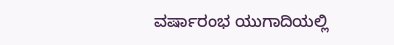ವರ್ಷಾರಂಭ ಯುಗಾದಿಯಲ್ಲಿ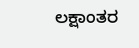ಲಕ್ಷಾಂತರ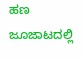ಹಣ ಜೂಜಾಟದಲ್ಲಿ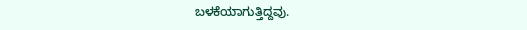ಬಳಕೆಯಾಗುತ್ತಿದ್ದವು.